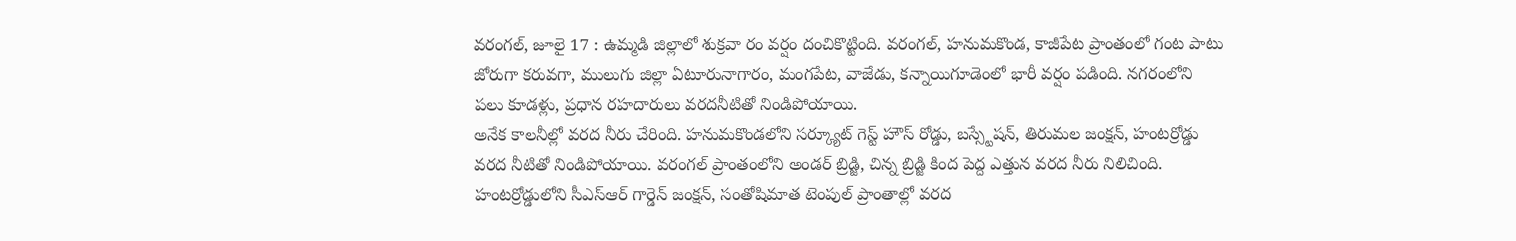వరంగల్, జూలై 17 : ఉమ్మడి జిల్లాలో శుక్రవా రం వర్షం దంచికొట్టింది. వరంగల్, హనుమకొండ, కాజీపేట ప్రాంతంలో గంట పాటు జోరుగా కరువగా, ములుగు జిల్లా ఏటూరునాగారం, మంగపేట, వాజేడు, కన్నాయిగూడెంలో భారీ వర్షం పడింది. నగరంలోని పలు కూడళ్లు, ప్రధాన రహదారులు వరదనీటితో నిండిపోయాయి.
అనేక కాలనీల్లో వరద నీరు చేరింది. హనుమకొండలోని సర్క్యూట్ గెస్ట్ హౌస్ రోడ్డు, బస్స్టేషన్, తిరుమల జంక్షన్, హంటర్రోడ్డు వరద నీటితో నిండిపోయాయి. వరంగల్ ప్రాంతంలోని అండర్ బ్రిడ్జి, చిన్న బ్రిడ్జి కింద పెద్ద ఎత్తున వరద నీరు నిలిచింది. హంటర్రోడ్డులోని సీఎస్ఆర్ గార్డెన్ జంక్షన్, సంతోషిమాత టెంపుల్ ప్రాంతాల్లో వరద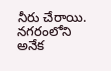నీరు చేరాయి.
నగరంలోని అనేక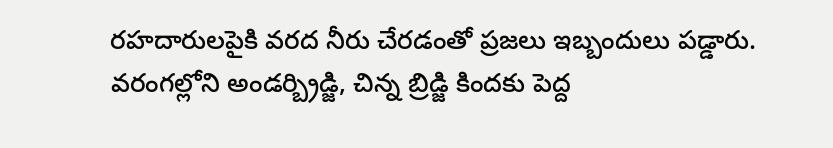రహదారులపైకి వరద నీరు చేరడంతో ప్రజలు ఇబ్బందులు పడ్డారు. వరంగల్లోని అండర్బ్రిడ్జి, చిన్న బ్రిడ్జి కిందకు పెద్ద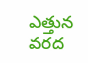ఎత్తున వరద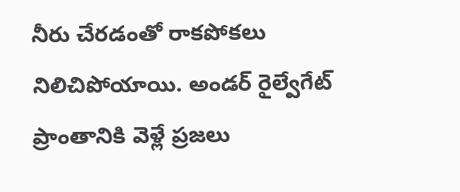నీరు చేరడంతో రాకపోకలు నిలిచిపోయాయి. అండర్ రైల్వేగేట్ ప్రాంతానికి వెళ్లే ప్రజలు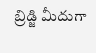బ్రిడ్జి మీదుగా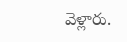వెళ్లారు.